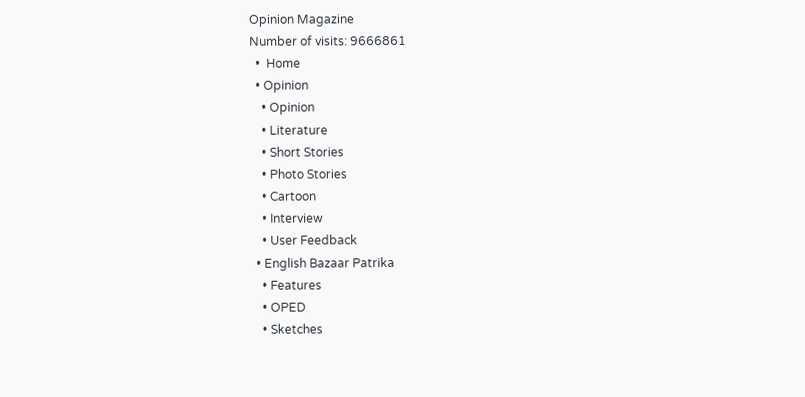Opinion Magazine
Number of visits: 9666861
  •  Home
  • Opinion
    • Opinion
    • Literature
    • Short Stories
    • Photo Stories
    • Cartoon
    • Interview
    • User Feedback
  • English Bazaar Patrika
    • Features
    • OPED
    • Sketches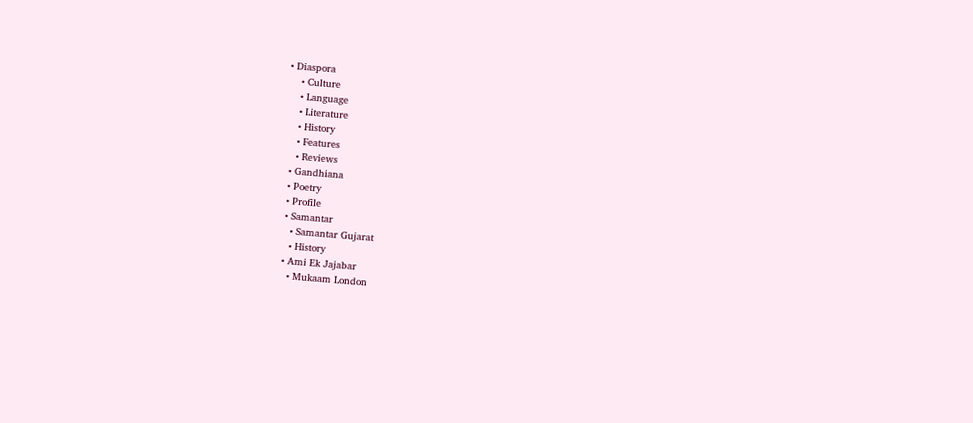• Diaspora
    • Culture
    • Language
    • Literature
    • History
    • Features
    • Reviews
  • Gandhiana
  • Poetry
  • Profile
  • Samantar
    • Samantar Gujarat
    • History
  • Ami Ek Jajabar
    • Mukaam London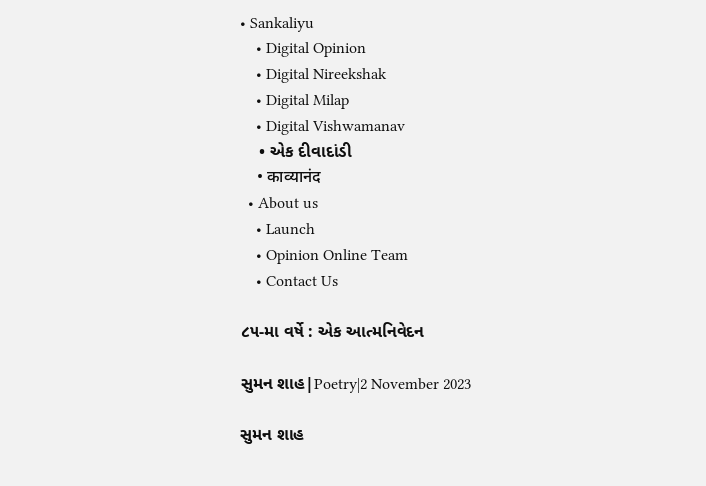• Sankaliyu
    • Digital Opinion
    • Digital Nireekshak
    • Digital Milap
    • Digital Vishwamanav
    • એક દીવાદાંડી
    • काव्यानंद
  • About us
    • Launch
    • Opinion Online Team
    • Contact Us

૮૫-મા વર્ષે : એક આત્મનિવેદન

સુમન શાહ|Poetry|2 November 2023

સુમન શાહ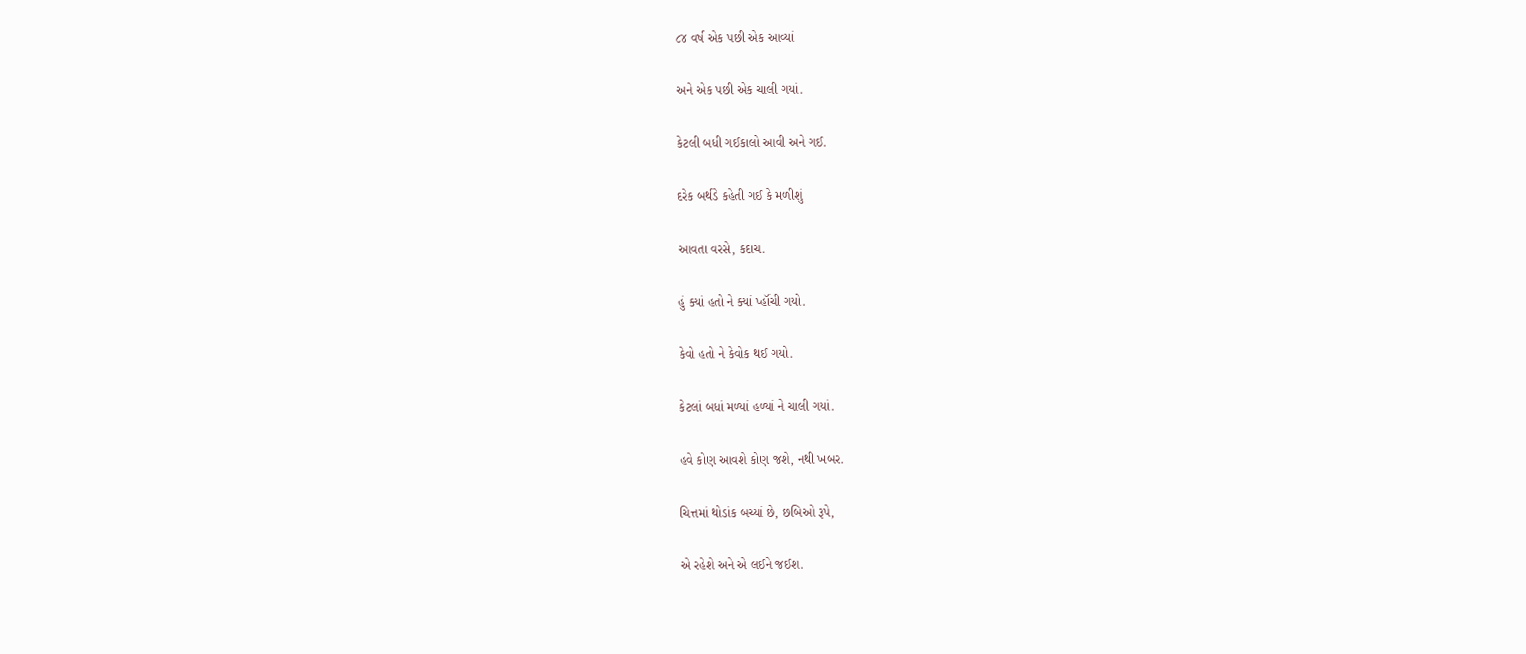૮૪ વર્ષ એક પછી એક આવ્યાં

અને એક પછી એક ચાલી ગયાં.

કેટલી બધી ગઈકાલો આવી અને ગઈ.

દરેક બર્થડે કહેતી ગઈ કે મળીશું

આવતા વરસે, કદાચ.

હું ક્યાં હતો ને ક્યાં પ્હૉંચી ગયો.

કેવો હતો ને કેવોક થઈ ગયો.

કેટલાં બધાં મળ્યાં હળ્યાં ને ચાલી ગયાં.

હવે કોણ આવશે કોણ જશે, નથી ખબર.

ચિત્તમાં થોડાંક બચ્યાં છે, છબિઓ રૂપે,

એ રહેશે અને એ લઈને જઈશ.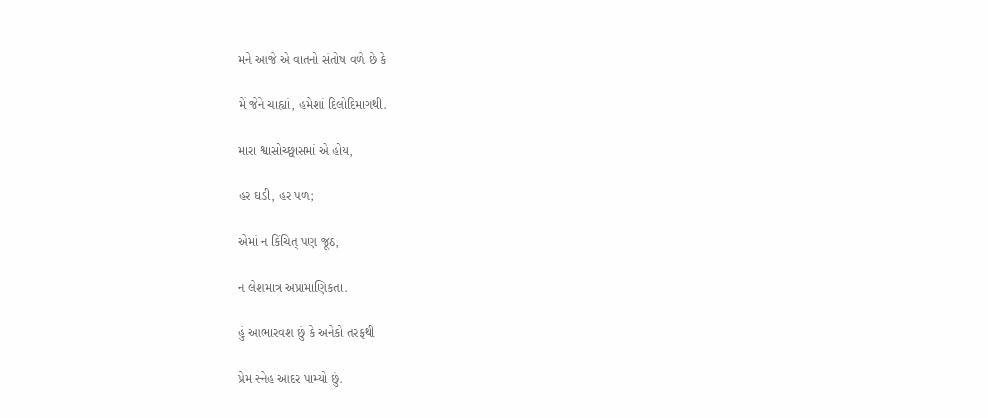મને આજે એ વાતનો સંતોષ વળે છે કે

મેં જેને ચાહ્યાં, હમેશાં દિલોદિમાગથી.

મારા શ્વાસોચ્છ્વાસમાં એ હોય,

હર ઘડી, હર પળ;

એમાં ન કિંચિત્ પણ જૂઠ,

ન લેશમાત્ર અપ્રામાણિકતા.

હું આભારવશ છું કે અનેકો તરફથી

પ્રેમ સ્નેહ આદર પામ્યો છું.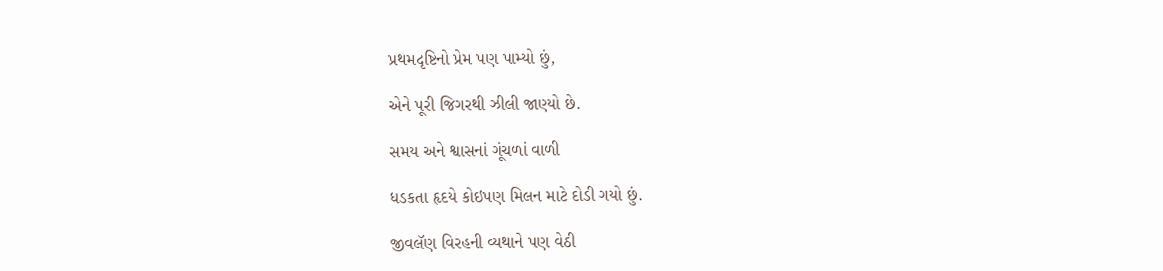પ્રથમદૃષ્ટિનો પ્રેમ પણ પામ્યો છું,

એને પૂરી જિગરથી ઝીલી જાણ્યો છે.

સમય અને શ્વાસનાં ગૂંચળાં વાળી

ધડકતા હૃદયે કોઇપણ મિલન માટે દોડી ગયો છું.

જીવલૅણ વિરહની વ્યથાને પણ વેઠી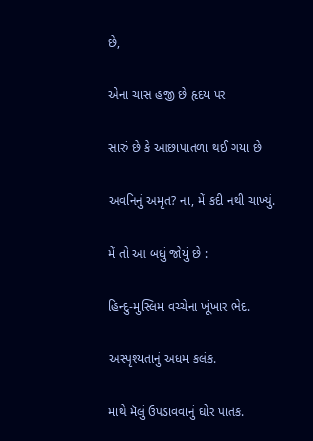છે,

એના ચાસ હજી છે હૃદય પર

સારું છે કે આછાપાતળા થઈ ગયા છે

અવનિનું અમૃત? ના, મેં કદી નથી ચાખ્યું.

મેં તો આ બધું જોયું છે :

હિન્દુ-મુસ્લિમ વચ્ચેના ખૂંખાર ભેદ.

અસ્પૃશ્યતાનું અધમ કલંક.

માથે મૅલું ઉપડાવવાનું ઘોર પાતક.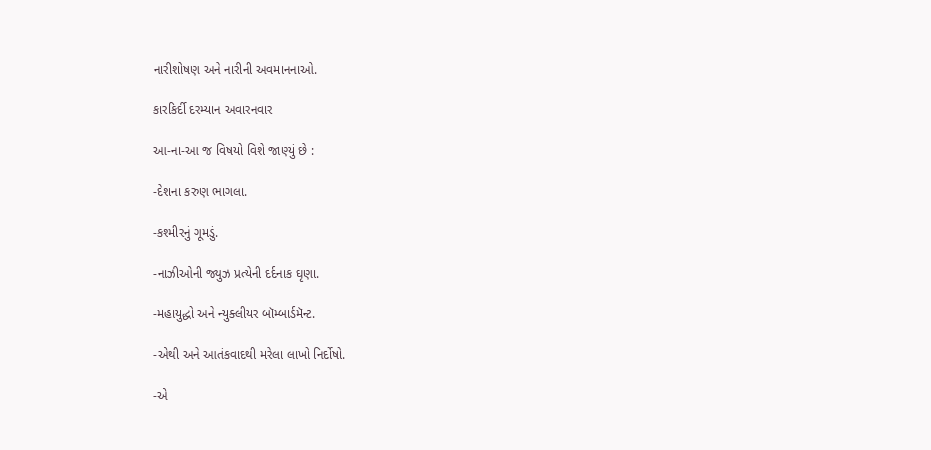નારીશોષણ અને નારીની અવમાનનાઓ.

કારકિર્દી દરમ્યાન અવારનવાર

આ-ના-આ જ વિષયો વિશે જાણ્યું છે :

-દેશના કરુણ ભાગલા.

-કશ્મીરનું ગૂમડું.

-નાઝીઓની જ્યુઝ પ્રત્યેની દર્દનાક ઘૃણા.

-મહાયુદ્ધો અને ન્યુક્લીયર બૉમ્બાર્ડમૅન્ટ.

-એથી અને આતંકવાદથી મરેલા લાખો નિર્દોષો.

-એ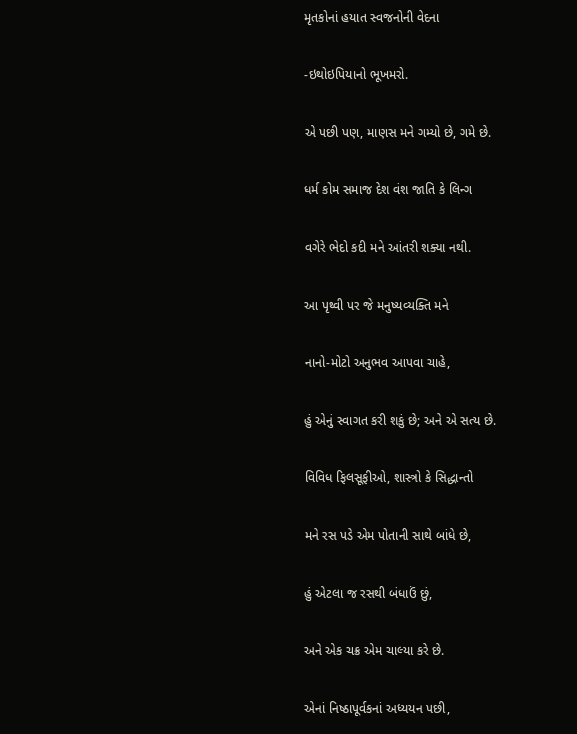મૃતકોનાં હયાત સ્વજનોની વેદના

-ઇથોઇપિયાનો ભૂખમરો.

એ પછી પણ, માણસ મને ગમ્યો છે, ગમે છે.

ધર્મ કોમ સમાજ દેશ વંશ જાતિ કે લિન્ગ

વગેરે ભેદો કદી મને આંતરી શક્યા નથી.

આ પૃથ્વી પર જે મનુષ્યવ્યક્તિ મને

નાનો-મોટો અનુભવ આપવા ચાહે,

હું એનું સ્વાગત કરી શકું છે; અને એ સત્ય છે.

વિવિધ ફિલસૂફીઓ, શાસ્ત્રો કે સિદ્ધાન્તો

મને રસ પડે એમ પોતાની સાથે બાંધે છે,

હું એટલા જ રસથી બંધાઉં છું,

અને એક ચક્ર એમ ચાલ્યા કરે છે.

એનાં નિષ્ઠાપૂર્વકનાં અધ્યયન પછી,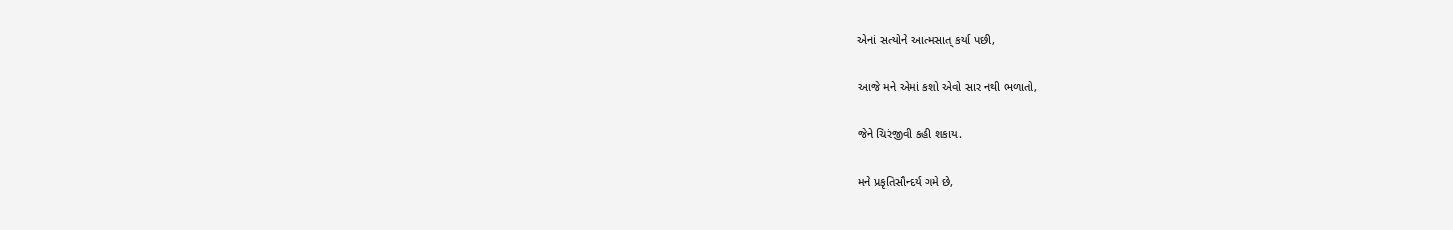એનાં સત્યોને આત્મસાત્ કર્યા પછી,

આજે મને એમાં કશો એવો સાર નથી ભળાતો,

જેને ચિરંજીવી કહી શકાય.

મને પ્રકૃતિસૌન્દર્ય ગમે છે,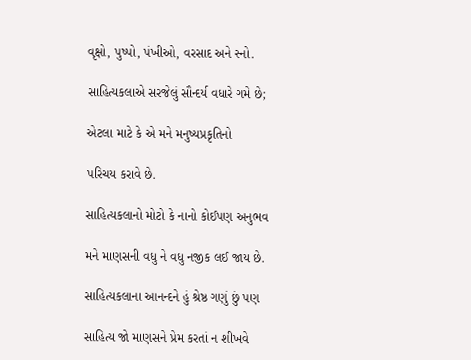વૃક્ષો, પુષ્પો, પંખીઓ, વરસાદ અને સ્નો.

સાહિત્યકલાએ સરજેલું સૌન્દર્ય વધારે ગમે છે;

એટલા માટે કે એ મને મનુષ્યપ્રકૃતિનો

પરિચય કરાવે છે.

સાહિત્યકલાનો મોટો કે નાનો કોઈપણ અનુભવ

મને માણસની વધુ ને વધુ નજીક લઈ જાય છે.

સાહિત્યકલાના આનન્દને હું શ્રેષ્ઠ ગણું છું પણ

સાહિત્ય જો માણસને પ્રેમ કરતાં ન શીખવે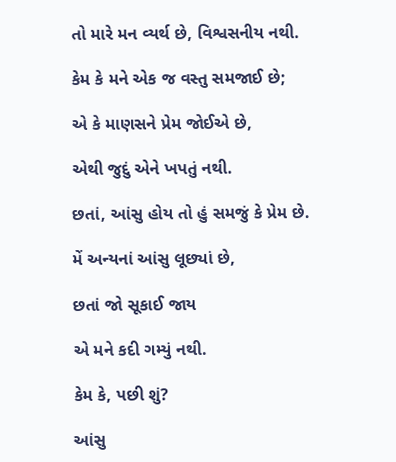તો મારે મન વ્યર્થ છે, વિશ્વસનીય નથી.

કેમ કે મને એક જ વસ્તુ સમજાઈ છે;

એ કે માણસને પ્રેમ જોઈએ છે,

એથી જુદું એને ખપતું નથી.

છતાં, આંસુ હોય તો હું સમજું કે પ્રેમ છે.

મેં અન્યનાં આંસુ લૂછ્યાં છે,

છતાં જો સૂકાઈ જાય

એ મને કદી ગમ્યું નથી.

કેમ કે, પછી શું?

આંસુ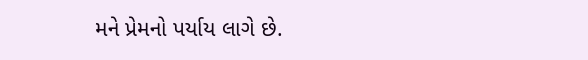મને પ્રેમનો પર્યાય લાગે છે.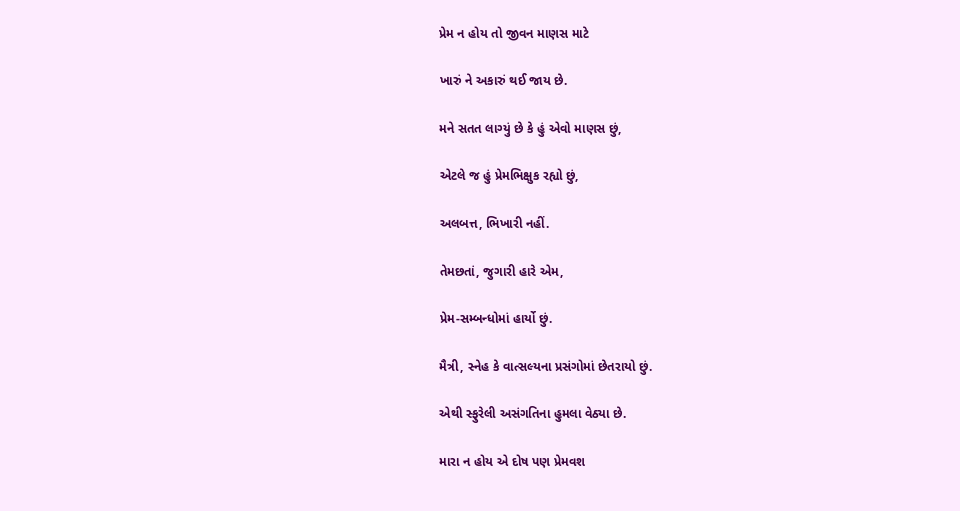પ્રેમ ન હોય તો જીવન માણસ માટે

ખારું ને અકારું થઈ જાય છે.

મને સતત લાગ્યું છે કે હું એવો માણસ છું,

એટલે જ હું પ્રેમભિક્ષુક રહ્યો છું,

અલબત્ત, ભિખારી નહીં.

તેમછતાં, જુગારી હારે એમ,

પ્રેમ-સમ્બન્ધોમાં હાર્યો છું.

મૈત્રી, સ્નેહ કે વાત્સલ્યના પ્રસંગોમાં છેતરાયો છું.

એથી સ્ફુરેલી અસંગતિના હુમલા વેઠ્યા છે.

મારા ન હોય એ દોષ પણ પ્રેમવશ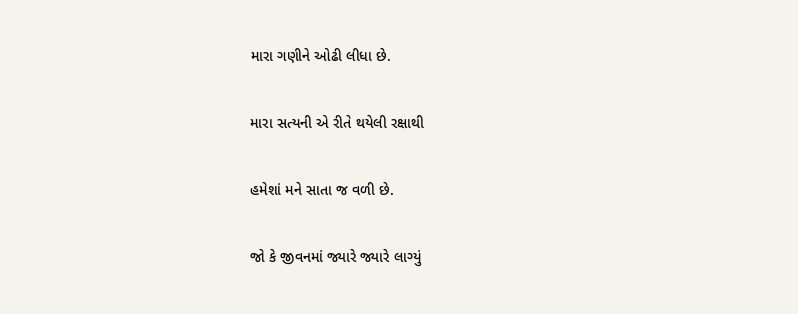મારા ગણીને ઓઢી લીધા છે.

મારા સત્યની એ રીતે થયેલી રક્ષાથી

હમેશાં મને સાતા જ વળી છે.

જો કે જીવનમાં જ્યારે જ્યારે લાગ્યું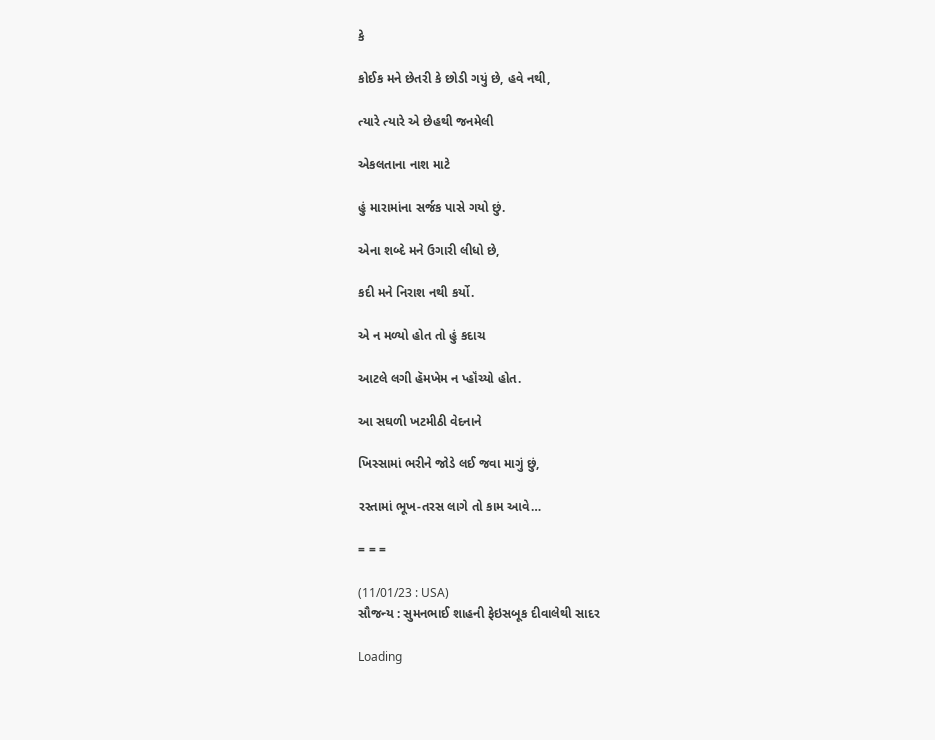કે

કોઈક મને છેતરી કે છોડી ગયું છે, હવે નથી,

ત્યારે ત્યારે એ છેહથી જનમેલી

એકલતાના નાશ માટે

હું મારામાંના સર્જક પાસે ગયો છું.

એના શબ્દે મને ઉગારી લીધો છે,

કદી મને નિરાશ નથી કર્યો.

એ ન મળ્યો હોત તો હું કદાચ

આટલે લગી હૅમખેમ ન પ્હૉંચ્યો હોત.

આ સઘળી ખટમીઠી વેદનાને

ખિસ્સામાં ભરીને જોડે લઈ જવા માગું છું,

રસ્તામાં ભૂખ-તરસ લાગે તો કામ આવે…

= = =

(11/01/23 : USA)
સૌજન્ય : સુમનભાઈ શાહની ફેઇસબૂક દીવાલેથી સાદર

Loading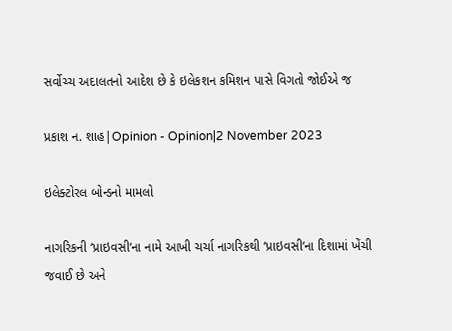સર્વોચ્ચ અદાલતનો આદેશ છે કે ઇલેકશન કમિશન પાસે વિગતો જોઈએ જ

પ્રકાશ ન. શાહ|Opinion - Opinion|2 November 2023

ઇલેક્ટોરલ બોન્ડનો મામલો

નાગરિકની ‘પ્રાઇવસી‘ના નામે આખી ચર્ચા નાગરિકથી ‘પ્રાઇવસી‘ના દિશામાં ખેંચી જવાઈ છે અને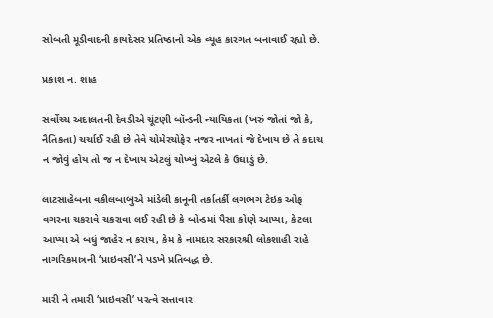સોબતી મૂડીવાદની કાયદેસર પ્રતિષ્ઠાનો એક વ્યૂહ કારગત બનાવાઈ રહ્યો છે.

પ્રકાશ ન. શાહ

સર્વોચ્ચ અદાલતની દેવડીએ ચૂંટણી બૉન્ડની ન્યાયિકતા (ખરું જોતાં જો કે, નૈતિકતા) ચર્ચાઈ રહી છે તેવે ચોમેરચોફેર નજર નાખતાં જે દેખાય છે તે કદાચ ન જોવું હોય તો જ ન દેખાય એટલું ચોખ્ખું એટલે કે ઉઘાડું છે.

લાટસાહેબના વકીલબાબુએ માંડેલી કાનૂની તર્કાતર્કી લગભગ ટેઇક ઓફ વગરના ચકરાવે ચકરાવા લઈ રહી છે કે બોન્ડમાં પૈસા કોણે આપ્યા, કેટલા આપ્યા એ બધું જાહેર ન કરાય, કેમ કે નામદાર સરકારશ્રી લોકશાહી રાહે નાગરિકમાત્રની ‘પ્રાઇવસી’ને પડખે પ્રતિબદ્ધ છે.

મારી ને તમારી ‘પ્રાઇવસી’ પરત્વે સત્તાવાર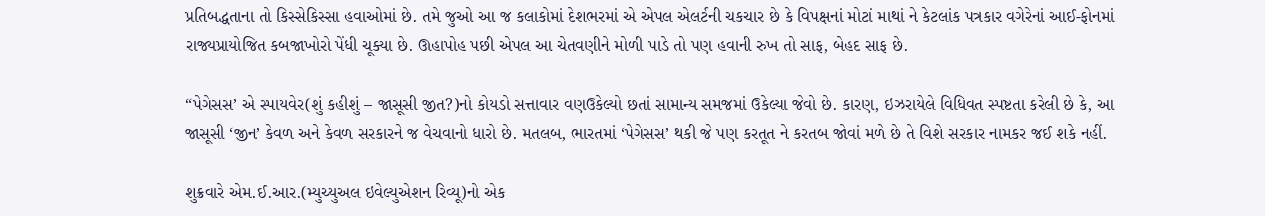પ્રતિબદ્ધતાના તો કિસ્સેકિસ્સા હવાઓમાં છે. તમે જુઓ આ જ કલાકોમાં દેશભરમાં એ એપલ એલર્ટની ચકચાર છે કે વિપક્ષનાં મોટાં માથાં ને કેટલાંક પત્રકાર વગેરેનાં આઈ-ફોનમાં રાજ્યપ્રાયોજિત કબજાખોરો પેંધી ચૂક્યા છે. ઊહાપોહ પછી એપલ આ ચેતવણીને મોળી પાડે તો પણ હવાની રુખ તો સાફ, બેહદ સાફ છે.

“પેગેસસ’ એ સ્પાયવેર(શું કહીશું – જાસૂસી જીત?)નો કોયડો સત્તાવાર વણઉકેલ્યો છતાં સામાન્ય સમજમાં ઉકેલ્યા જેવો છે. કારણ, ઇઝરાયેલે વિધિવત સ્પષ્ટતા કરેલી છે કે, આ જાસૂસી ‘જીન’ કેવળ અને કેવળ સરકારને જ વેચવાનો ધારો છે. મતલબ, ભારતમાં ‘પેગેસસ’ થકી જે પણ કરતૂત ને કરતબ જોવાં મળે છે તે વિશે સરકાર નામકર જઈ શકે નહીં.

શુક્રવારે એમ.ઈ.આર.(મ્યુચ્યુઅલ ઇવેલ્યુએશન રિવ્યૂ)નો એક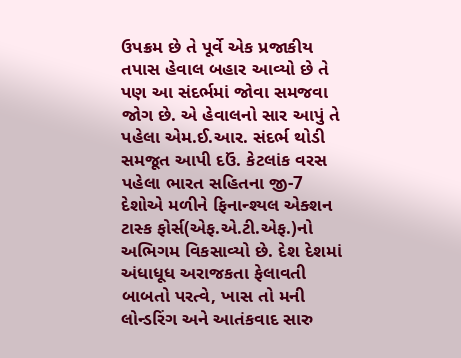ઉપક્રમ છે તે પૂર્વે એક પ્રજાકીય તપાસ હેવાલ બહાર આવ્યો છે તે પણ આ સંદર્ભમાં જોવા સમજવા જોગ છે. એ હેવાલનો સાર આપું તે પહેલા એમ.ઈ.આર. સંદર્ભ થોડી સમજૂત આપી દઉં. કેટલાંક વરસ પહેલા ભારત સહિતના જી-7 દેશોએ મળીને ફિનાન્શ્યલ એક્શન ટાસ્ક ફોર્સ(એફ.એ.ટી.એફ.)નો અભિગમ વિકસાવ્યો છે. દેશ દેશમાં અંધાધૂધ અરાજકતા ફેલાવતી બાબતો પરત્વે, ખાસ તો મની લોન્ડરિંગ અને આતંકવાદ સારુ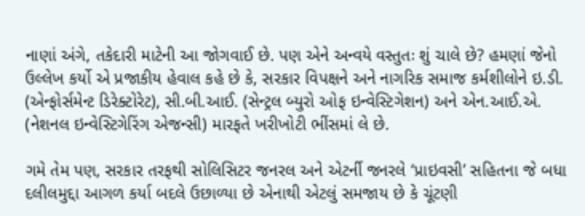નાણાં અંગે, તકેદારી માટેની આ જોગવાઈ છે. પણ એને અન્વયે વસ્તુતઃ શું ચાલે છે? હમણાં જેનો ઉલ્લેખ કર્યો એ પ્રજાકીય હેવાલ કહે છે કે, સરકાર વિપક્ષને અને નાગરિક સમાજ કર્મશીલોને ઇ.ડી. (એન્ફોર્સમેન્ટ ડિરેક્ટોરેટ), સી.બી.આઈ. (સેન્ટ્રલ બ્યુરો ઓફ ઇન્વેસ્ટિગેશન) અને એન.આઈ.એ. (નેશનલ ઇન્વેસ્ટિગેરિંગ એજન્સી) મારફતે ખરીખોટી ભીંસમાં લે છે.

ગમે તેમ પણ, સરકાર તરફથી સોલિસિટર જનરલ અને એટર્ની જનરલે ‘પ્રાઇવસી’ સહિતના જે બધા દલીલમુદ્દા આગળ કર્યા બદલે ઉછાળ્યા છે એનાથી એટલું સમજાય છે કે ચૂંટણી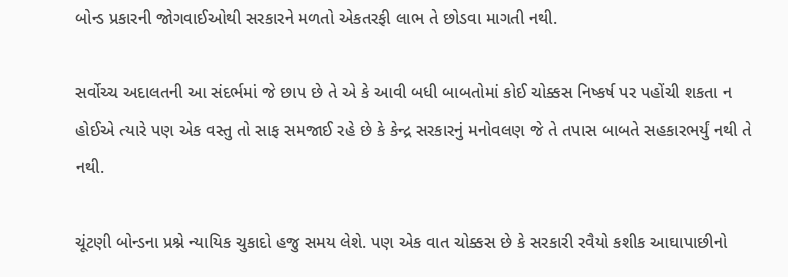બોન્ડ પ્રકારની જોગવાઈઓથી સરકારને મળતો એકતરફી લાભ તે છોડવા માગતી નથી.

સર્વોચ્ચ અદાલતની આ સંદર્ભમાં જે છાપ છે તે એ કે આવી બધી બાબતોમાં કોઈ ચોક્કસ નિષ્કર્ષ પર પહોંચી શકતા ન હોઈએ ત્યારે પણ એક વસ્તુ તો સાફ સમજાઈ રહે છે કે કેન્દ્ર સરકારનું મનોવલણ જે તે તપાસ બાબતે સહકારભર્યું નથી તે નથી.

ચૂંટણી બોન્ડના પ્રશ્ને ન્યાયિક ચુકાદો હજુ સમય લેશે. પણ એક વાત ચોક્કસ છે કે સરકારી રવૈયો કશીક આઘાપાછીનો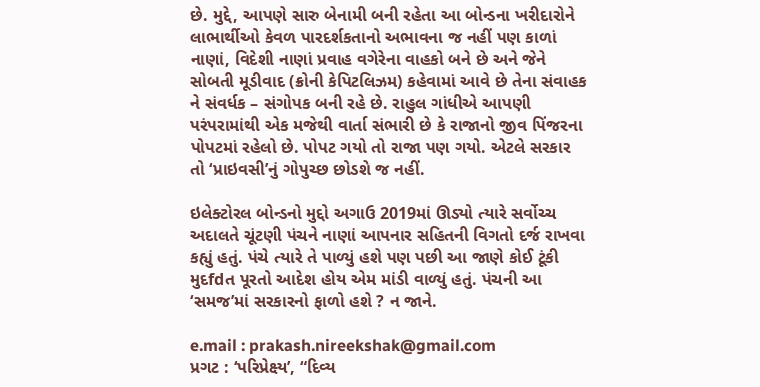છે. મુદ્દે, આપણે સારુ બેનામી બની રહેતા આ બોન્ડના ખરીદારોને લાભાર્થીઓ કેવળ પારદર્શકતાનો અભાવના જ નહીં પણ કાળાં નાણાં, વિદેશી નાણાં પ્રવાહ વગેરેના વાહકો બને છે અને જેને સોબતી મૂડીવાદ (ક્રોની કેપિટલિઝમ) કહેવામાં આવે છે તેના સંવાહક ને સંવર્ધક – સંગોપક બની રહે છે. રાહુલ ગાંધીએ આપણી પરંપરામાંથી એક મજેથી વાર્તા સંભારી છે કે રાજાનો જીવ પિંજરના પોપટમાં રહેલો છે. પોપટ ગયો તો રાજા પણ ગયો. એટલે સરકાર તો ‘પ્રાઇવસી’નું ગોપુચ્છ છોડશે જ નહીં.

ઇલેક્ટોરલ બોન્ડનો મુદ્દો અગાઉ 2019માં ઊડ્યો ત્યારે સર્વોચ્ચ અદાલતે ચૂંટણી પંચને નાણાં આપનાર સહિતની વિગતો દર્જ રાખવા કહ્યું હતું. પંચે ત્યારે તે પાળ્યું હશે પણ પછી આ જાણે કોઈ ટૂંકી મુદfdત પૂરતો આદેશ હોય એમ માંડી વાળ્યું હતું. પંચની આ ‘સમજ’માં સરકારનો ફાળો હશે ? ન જાને.

e.mail : prakash.nireekshak@gmail.com
પ્રગટ : ‘પરિપ્રેક્ષ્ય’, “દિવ્ય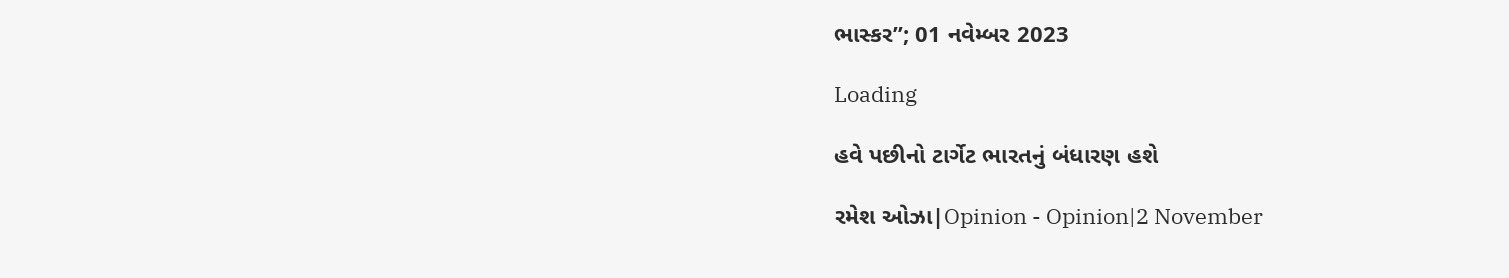ભાસ્કર”; 01 નવેમ્બર 2023

Loading

હવે પછીનો ટાર્ગેટ ભારતનું બંધારણ હશે

રમેશ ઓઝા|Opinion - Opinion|2 November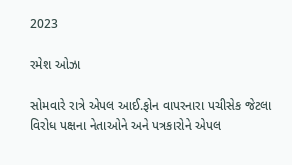2023

રમેશ ઓઝા

સોમવારે રાત્રે એપલ આઈ.ફોન વાપરનારા પચીસેક જેટલા વિરોધ પક્ષના નેતાઓને અને પત્રકારોને એપલ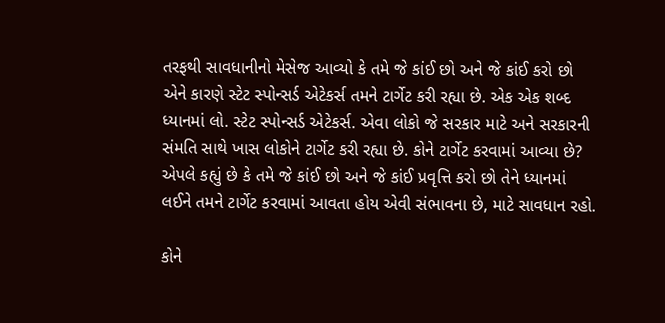તરફથી સાવધાનીનો મેસેજ આવ્યો કે તમે જે કાંઈ છો અને જે કાંઈ કરો છો એને કારણે સ્ટેટ સ્પોન્સર્ડ એટેકર્સ તમને ટાર્ગેટ કરી રહ્યા છે. એક એક શબ્દ ધ્યાનમાં લો. સ્ટેટ સ્પોન્સર્ડ એટેકર્સ. એવા લોકો જે સરકાર માટે અને સરકારની સંમતિ સાથે ખાસ લોકોને ટાર્ગેટ કરી રહ્યા છે. કોને ટાર્ગેટ કરવામાં આવ્યા છે? એપલે કહ્યું છે કે તમે જે કાંઈ છો અને જે કાંઈ પ્રવૃત્તિ કરો છો તેને ધ્યાનમાં લઈને તમને ટાર્ગેટ કરવામાં આવતા હોય એવી સંભાવના છે, માટે સાવધાન રહો.

કોને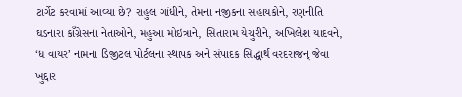ટાર્ગેટ કરવામાં આવ્યા છે? રાહુલ ગાંધીને, તેમના નજીકના સહાયકોને, રણનીતિ ઘડનારા કાઁગ્રેસના નેતાઓને, મહુઆ મોઇત્રાને, સિતારામ યેચુરીને, અખિલેશ યાદવને, ‘ધ વાયર’ નામના ડિજીટલ પોર્ટલના સ્થાપક અને સંપાદક સિદ્ધાર્થ વરદરાજન્‌ જેવા ખુદ્દાર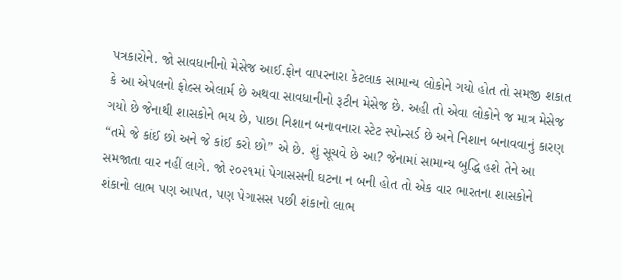પત્રકારોને. જો સાવધાનીનો મેસેજ આઈ.ફોન વાપરનારા કેટલાક સામાન્ય લોકોને ગયો હોત તો સમજી શકાત કે આ એપલનો ફોલ્સ એલાર્મ છે અથવા સાવધાનીનો રૂટીન મેસેજ છે. અહી તો એવા લોકોને જ માત્ર મેસેજ ગયો છે જેનાથી શાસકોને ભય છે, પાછા નિશાન બનાવનારા સ્ટેટ સ્પોન્સર્ડ છે અને નિશાન બનાવવાનું કારણ “તમે જે કાંઈ છો અને જે કાંઈ કરો છો” એ છે. શું સૂચવે છે આ? જેનામાં સામાન્ય બુદ્ધિ હશે તેને આ સમજાતા વાર નહીં લાગે. જો ૨૦૨૧માં પેગાસસની ઘટના ન બની હોત તો એક વાર ભારતના શાસકોને શંકાનો લાભ પણ આપત, પણ પેગાસસ પછી શંકાનો લાભ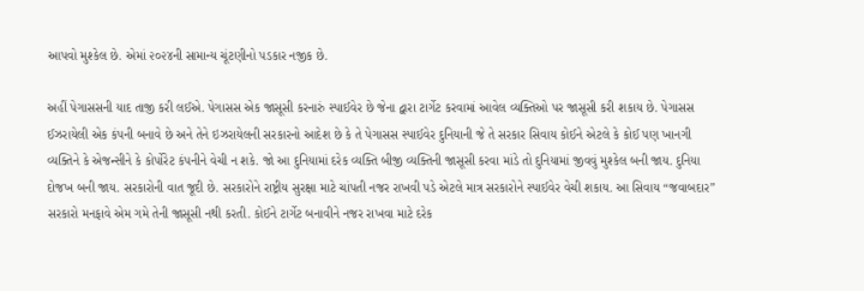આપવો મુશ્કેલ છે. એમાં ૨૦૨૪ની સામાન્ય ચૂંટણીનો પડકાર નજીક છે.

અહીં પેગાસસની યાદ તાજી કરી લઈએ. પેગાસસ એક જાસૂસી કરનારું સ્પાઈવેર છે જેના દ્વારા ટાર્ગેટ કરવામાં આવેલ વ્યક્તિઓ પર જાસૂસી કરી શકાય છે. પેગાસસ ઈઝરાયેલી એક કંપની બનાવે છે અને તેને ઇઝરાયેલની સરકારનો આદેશ છે કે તે પેગાસસ સ્પાઈવેર દુનિયાની જે તે સરકાર સિવાય કોઈને એટલે કે કોઈ પણ ખાનગી વ્યક્તિને કે એજન્સીને કે કોર્પોરેટ કંપનીને વેચી ન શકે. જો આ દુનિયામાં દરેક વ્યક્તિ બીજી વ્યક્તિની જાસૂસી કરવા માંડે તો દુનિયામાં જીવવું મુશ્કેલ બની જાય. દુનિયા દોજખ બની જાય. સરકારોની વાત જૂદી છે. સરકારોને રાષ્ટ્રીય સુરક્ષા માટે ચાંપતી નજર રાખવી પડે એટલે માત્ર સરકારોને સ્પાઈવેર વેચી શકાય. આ સિવાય “જવાબદાર” સરકારો મનફાવે એમ ગમે તેની જાસૂસી નથી કરતી. કોઈને ટાર્ગેટ બનાવીને નજર રાખવા માટે દરેક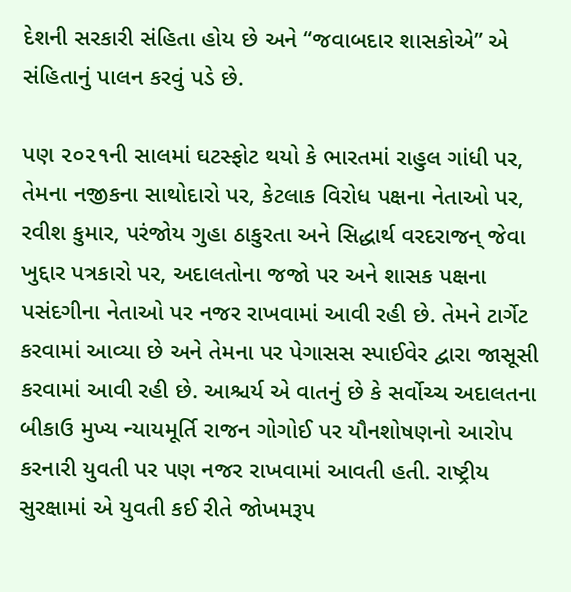દેશની સરકારી સંહિતા હોય છે અને “જવાબદાર શાસકોએ” એ સંહિતાનું પાલન કરવું પડે છે.

પણ ૨૦૨૧ની સાલમાં ઘટસ્ફોટ થયો કે ભારતમાં રાહુલ ગાંધી પર, તેમના નજીકના સાથોદારો પર, કેટલાક વિરોધ પક્ષના નેતાઓ પર, રવીશ કુમાર, પરંજોય ગુહા ઠાકુરતા અને સિદ્ધાર્થ વરદરાજન્‌ જેવા ખુદ્દાર પત્રકારો પર, અદાલતોના જજો પર અને શાસક પક્ષના પસંદગીના નેતાઓ પર નજર રાખવામાં આવી રહી છે. તેમને ટાર્ગેટ કરવામાં આવ્યા છે અને તેમના પર પેગાસસ સ્પાઈવેર દ્વારા જાસૂસી કરવામાં આવી રહી છે. આશ્ચર્ય એ વાતનું છે કે સર્વોચ્ચ અદાલતના બીકાઉ મુખ્ય ન્યાયમૂર્તિ રાજન ગોગોઈ પર યૌનશોષણનો આરોપ કરનારી યુવતી પર પણ નજર રાખવામાં આવતી હતી. રાષ્ટ્રીય સુરક્ષામાં એ યુવતી કઈ રીતે જોખમરૂપ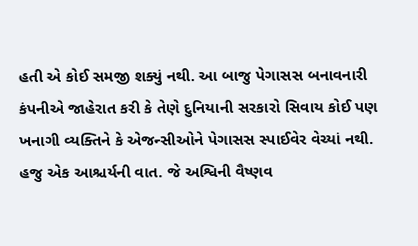હતી એ કોઈ સમજી શક્યું નથી. આ બાજુ પેગાસસ બનાવનારી કંપનીએ જાહેરાત કરી કે તેણે દુનિયાની સરકારો સિવાય કોઈ પણ ખનાગી વ્યક્તિને કે એજન્સીઓને પેગાસસ સ્પાઈવેર વેચ્યાં નથી. હજુ એક આશ્ચર્યની વાત. જે અશ્વિની વૈષ્ણવ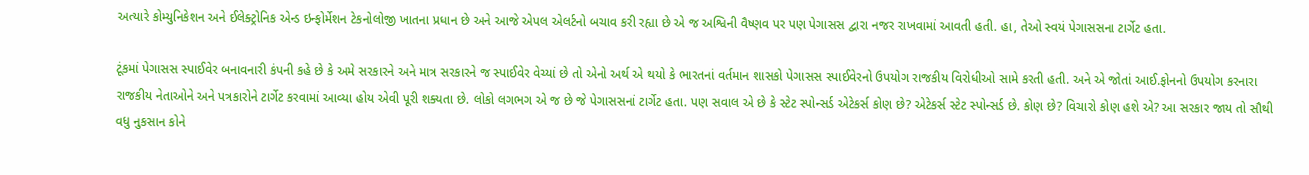અત્યારે કોમ્યુનિકેશન અને ઈલેક્ટ્રોનિક એન્ડ ઇન્ફોર્મેશન ટેકનોલોજી ખાતના પ્રધાન છે અને આજે એપલ એલર્ટનો બચાવ કરી રહ્યા છે એ જ અશ્વિની વૈષ્ણવ પર પણ પેગાસસ દ્વારા નજર રાખવામાં આવતી હતી. હા, તેઓ સ્વયં પેગાસસના ટાર્ગેટ હતા.

ટૂંકમાં પેગાસસ સ્પાઈવેર બનાવનારી કંપની કહે છે કે અમે સરકારને અને માત્ર સરકારને જ સ્પાઈવેર વેચ્યાં છે તો એનો અર્થ એ થયો કે ભારતનાં વર્તમાન શાસકો પેગાસસ સ્પાઈવેરનો ઉપયોગ રાજકીય વિરોધીઓ સામે કરતી હતી. અને એ જોતાં આઈ.ફોનનો ઉપયોગ કરનારા રાજકીય નેતાઓને અને પત્રકારોને ટાર્ગેટ કરવામાં આવ્યા હોય એવી પૂરી શક્યતા છે. લોકો લગભગ એ જ છે જે પેગાસસનાં ટાર્ગેટ હતા. પણ સવાલ એ છે કે સ્ટેટ સ્પોન્સર્ડ એટેકર્સ કોણ છે? એટેકર્સ સ્ટેટ સ્પોન્સર્ડ છે. કોણ છે? વિચારો કોણ હશે એ? આ સરકાર જાય તો સૌથી વધુ નુકસાન કોને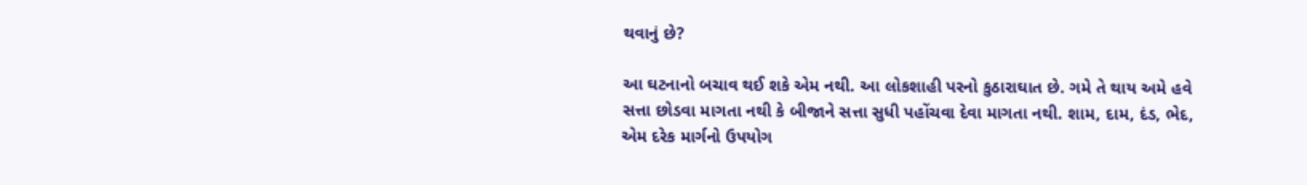થવાનું છે?

આ ઘટનાનો બચાવ થઈ શકે એમ નથી. આ લોકશાહી પરનો કુઠારાઘાત છે. ગમે તે થાય અમે હવે સત્તા છોડવા માગતા નથી કે બીજાને સત્તા સુધી પહોંચવા દેવા માગતા નથી. શામ, દામ, દંડ, ભેદ, એમ દરેક માર્ગનો ઉપયોગ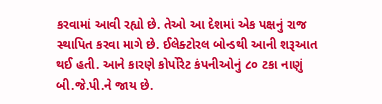કરવામાં આવી રહ્યો છે. તેઓ આ દેશમાં એક પક્ષનું રાજ સ્થાપિત કરવા માગે છે. ઈલેક્ટોરલ બોન્ડથી આની શરૂઆત થઈ હતી. આને કારણે કોર્પોરેટ કંપનીઓનું ૮૦ ટકા નાણું બી.જે.પી.ને જાય છે.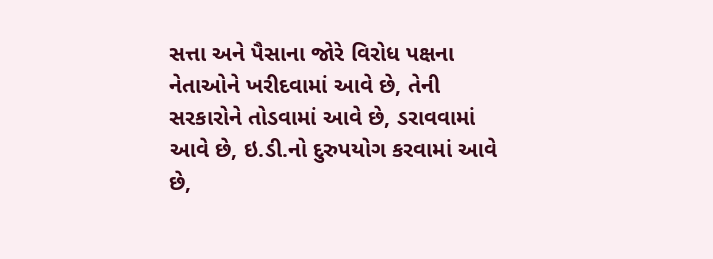સત્તા અને પૈસાના જોરે વિરોધ પક્ષના નેતાઓને ખરીદવામાં આવે છે, તેની સરકારોને તોડવામાં આવે છે, ડરાવવામાં આવે છે, ઇ.ડી.નો દુરુપયોગ કરવામાં આવે છે,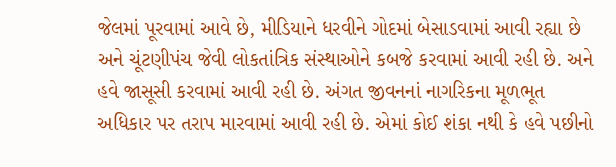જેલમાં પૂરવામાં આવે છે, મીડિયાને ધરવીને ગોદમાં બેસાડવામાં આવી રહ્યા છે અને ચૂંટણીપંચ જેવી લોકતાંત્રિક સંસ્થાઓને કબજે કરવામાં આવી રહી છે. અને હવે જાસૂસી કરવામાં આવી રહી છે. અંગત જીવનનાં નાગરિકના મૂળભૂત અધિકાર પર તરાપ મારવામાં આવી રહી છે. એમાં કોઈ શંકા નથી કે હવે પછીનો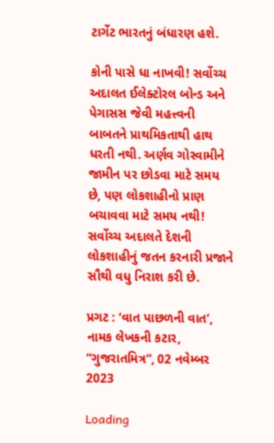ટાર્ગેટ ભારતનું બંધારણ હશે.

કોની પાસે ધા નાખવી! સર્વોચ્ચ અદાલત ઈલેક્ટોરલ બોન્ડ અને પેગાસસ જેવી મહત્ત્વની બાબતને પ્રાથમિકતાથી હાથ ધરતી નથી. અર્ણવ ગોસ્વામીને જામીન પર છોડવા માટે સમય છે, પણ લોકશાહીનો પ્રાણ બચાવવા માટે સમય નથી! સર્વોચ્ચ અદાલતે દેશની લોકશાહીનું જતન કરનારી પ્રજાને સૌથી વધુ નિરાશ કરી છે.

પ્રગટ : ‘વાત પાછળની વાત’, નામક લેખકની કટાર, “ગુજરાતમિત્ર”, 02 નવેમ્બર 2023

Loading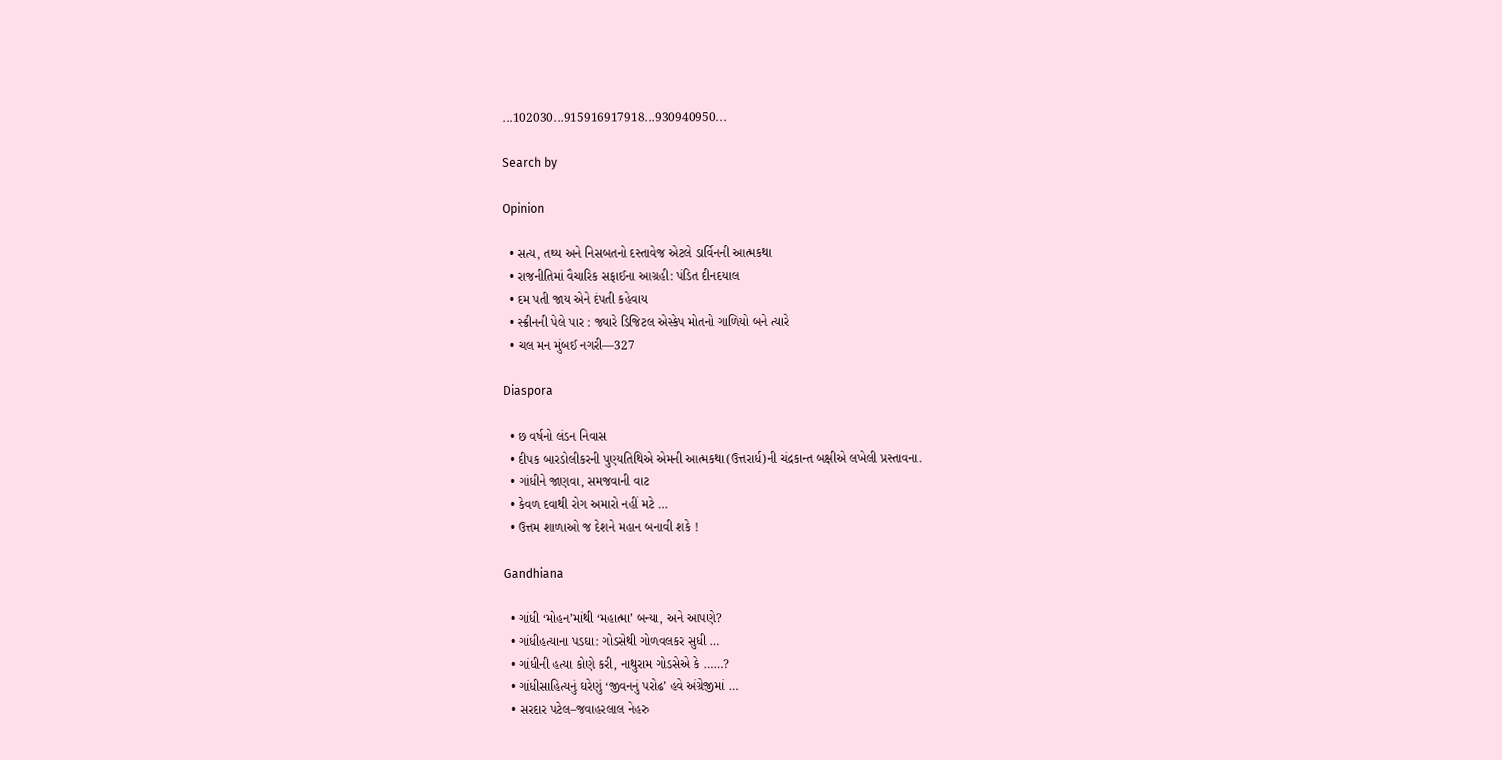...102030...915916917918...930940950...

Search by

Opinion

  • સત્ય, તથ્ય અને નિસબતનો દસ્તાવેજ એટલે ડાર્વિનની આત્મકથા
  • રાજનીતિમાં વૈચારિક સફાઈના આગ્રહી: પંડિત દીનદયાલ
  • દમ પતી જાય એને દંપતી કહેવાય
  • સ્ક્રીનની પેલે પાર : જ્યારે ડિજિટલ એસ્કેપ મોતનો ગાળિયો બને ત્યારે
  • ચલ મન મુંબઈ નગરી—327

Diaspora

  • છ વર્ષનો લંડન નિવાસ
  • દીપક બારડોલીકરની પુણ્યતિથિએ એમની આત્મકથા(ઉત્તરાર્ધ)ની ચંદ્રકાન્ત બક્ષીએ લખેલી પ્રસ્તાવના.
  • ગાંધીને જાણવા, સમજવાની વાટ
  • કેવળ દવાથી રોગ અમારો નહીં મટે …
  • ઉત્તમ શાળાઓ જ દેશને મહાન બનાવી શકે !

Gandhiana

  • ગાંધી ‘મોહન’માંથી ‘મહાત્મા’ બન્યા, અને આપણે?
  • ગાંધીહત્યાના પડઘા: ગોડસેથી ગોળવલકર સુધી …
  • ગાંધીની હત્યા કોણે કરી, નાથુરામ ગોડસેએ કે ……?
  • ગાંધીસાહિત્યનું ઘરેણું ‘જીવનનું પરોઢ’ હવે અંગ્રેજીમાં …
  • સરદાર પટેલ–જવાહરલાલ નેહરુ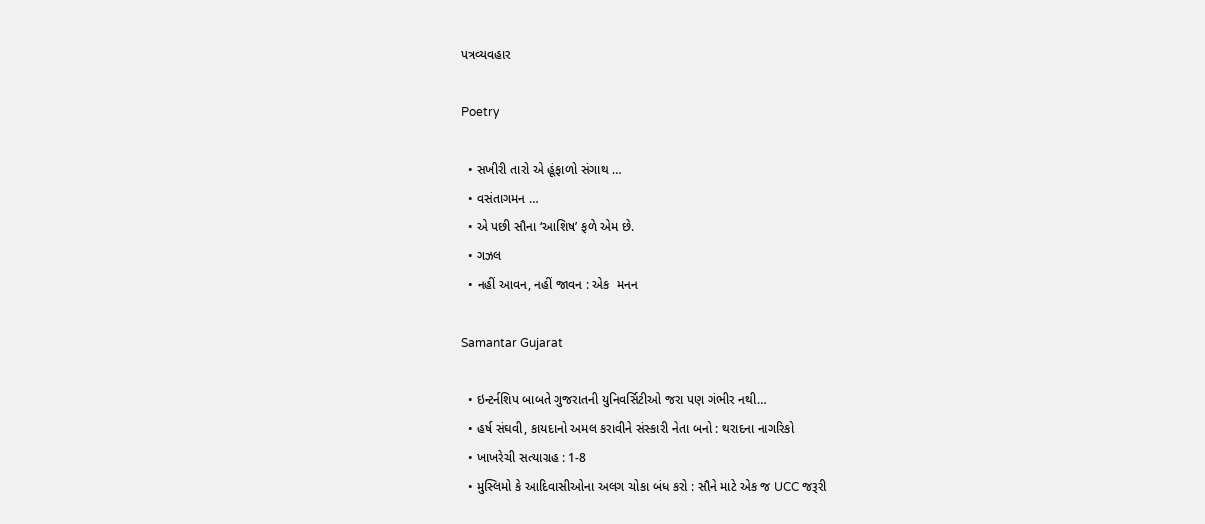પત્રવ્યવહાર

Poetry

  • સખીરી તારો એ હૂંફાળો સંગાથ …
  • વસંતાગમન …
  • એ પછી સૌના ‘આશિષ’ ફળે એમ છે.
  • ગઝલ
  • નહીં આવન, નહીં જાવન : એક  મનન

Samantar Gujarat

  • ઇન્ટર્નશિપ બાબતે ગુજરાતની યુનિવર્સિટીઓ જરા પણ ગંભીર નથી…
  • હર્ષ સંઘવી, કાયદાનો અમલ કરાવીને સંસ્કારી નેતા બનો : થરાદના નાગરિકો
  • ખાખરેચી સત્યાગ્રહ : 1-8
  • મુસ્લિમો કે આદિવાસીઓના અલગ ચોકા બંધ કરો : સૌને માટે એક જ UCC જરૂરી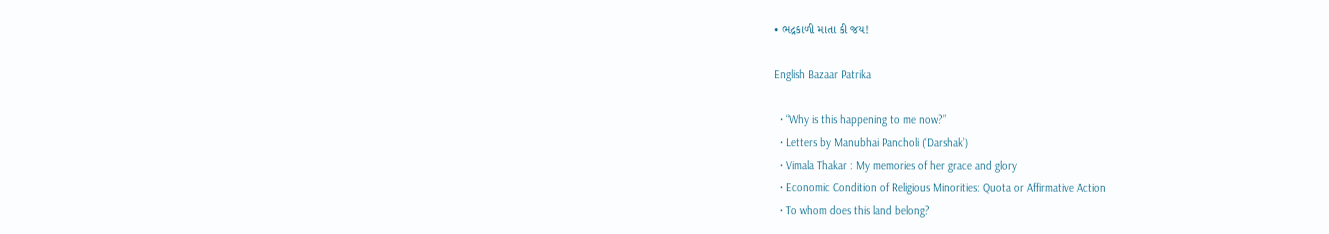• ભદ્રકાળી માતા કી જય!

English Bazaar Patrika

  • “Why is this happening to me now?”
  • Letters by Manubhai Pancholi (‘Darshak’)
  • Vimala Thakar : My memories of her grace and glory
  • Economic Condition of Religious Minorities: Quota or Affirmative Action
  • To whom does this land belong?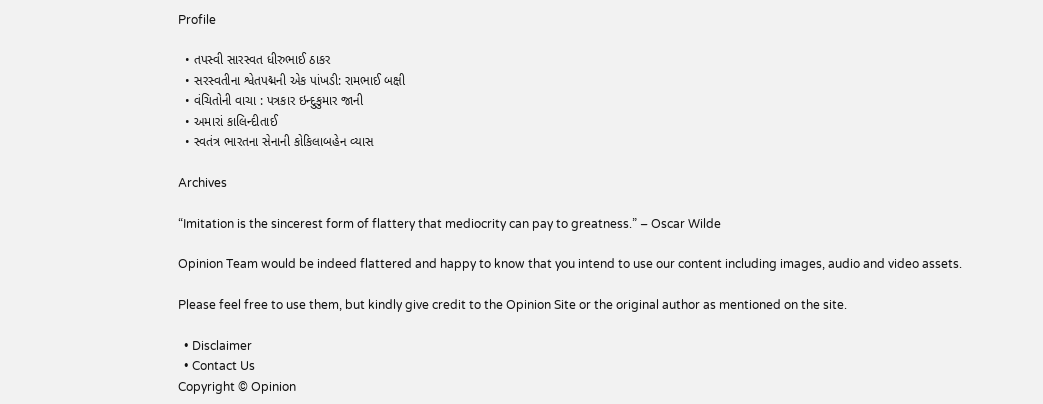Profile

  • તપસ્વી સારસ્વત ધીરુભાઈ ઠાકર
  • સરસ્વતીના શ્વેતપદ્મની એક પાંખડી: રામભાઈ બક્ષી
  • વંચિતોની વાચા : પત્રકાર ઇન્દુકુમાર જાની
  • અમારાં કાલિન્દીતાઈ
  • સ્વતંત્ર ભારતના સેનાની કોકિલાબહેન વ્યાસ

Archives

“Imitation is the sincerest form of flattery that mediocrity can pay to greatness.” – Oscar Wilde

Opinion Team would be indeed flattered and happy to know that you intend to use our content including images, audio and video assets.

Please feel free to use them, but kindly give credit to the Opinion Site or the original author as mentioned on the site.

  • Disclaimer
  • Contact Us
Copyright © Opinion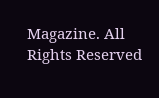Magazine. All Rights Reserved